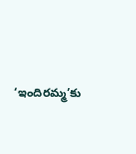‘ఇందిరమ్మ’కు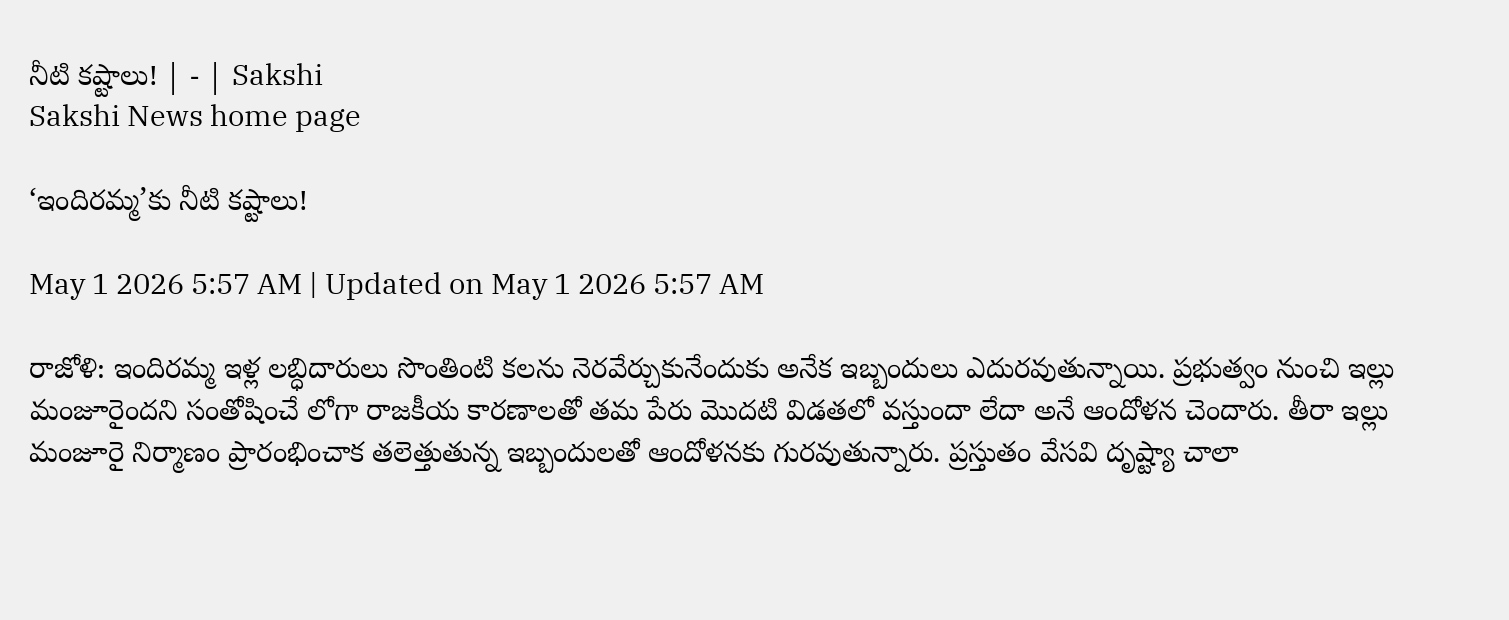నీటి కష్టాలు! | - | Sakshi
Sakshi News home page

‘ఇందిరమ్మ’కు నీటి కష్టాలు!

May 1 2026 5:57 AM | Updated on May 1 2026 5:57 AM

రాజోళి: ఇందిరమ్మ ఇళ్ల లబ్ధిదారులు సొంతింటి కలను నెరవేర్చుకునేందుకు అనేక ఇబ్బందులు ఎదురవుతున్నాయి. ప్రభుత్వం నుంచి ఇల్లు మంజూరైందని సంతోషించే లోగా రాజకీయ కారణాలతో తమ పేరు మొదటి విడతలో వస్తుందా లేదా అనే ఆందోళన చెందారు. తీరా ఇల్లు మంజూరై నిర్మాణం ప్రారంభించాక తలెత్తుతున్న ఇబ్బందులతో ఆందోళనకు గురవుతున్నారు. ప్రస్తుతం వేసవి దృష్ట్యా చాలా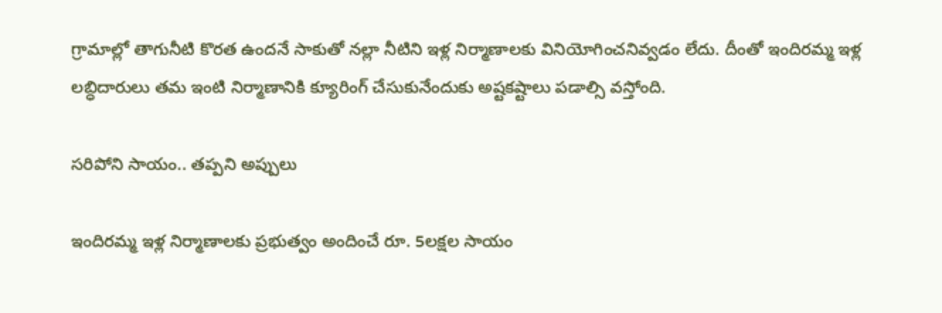గ్రామాల్లో తాగునీటి కొరత ఉందనే సాకుతో నల్లా నీటిని ఇళ్ల నిర్మాణాలకు వినియోగించనివ్వడం లేదు. దీంతో ఇందిరమ్మ ఇళ్ల లబ్ధిదారులు తమ ఇంటి నిర్మాణానికి క్యూరింగ్‌ చేసుకునేందుకు అష్టకష్టాలు పడాల్సి వస్తోంది.

సరిపోని సాయం.. తప్పని అప్పులు

ఇందిరమ్మ ఇళ్ల నిర్మాణాలకు ప్రభుత్వం అందించే రూ. 5లక్షల సాయం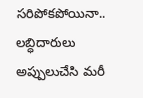సరిపోకపోయినా.. లబ్ధిదారులు అప్పులుచేసి మరీ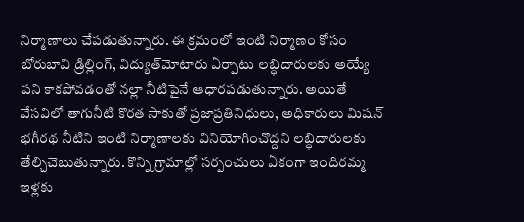నిర్మాణాలు చేపడుతున్నారు. ఈ క్రమంలో ఇంటి నిర్మాణం కోసం బోరుబావి డ్రిల్లింగ్‌, విద్యుత్‌మోటారు ఏర్పాటు లబ్ధిదారులకు అయ్యే పని కాకపోవడంతో నల్లా నీటిపైనే ఆధారపడుతున్నారు. అయితే వేసవిలో తాగునీటి కొరత సాకుతో ప్రజాప్రతినిధులు, అధికారులు మిషన్‌ భగీరథ నీటిని ఇంటి నిర్మాణాలకు వినియోగించొద్దని లబ్ధిదారులకు తేల్చిచెబుతున్నారు. కొన్ని గ్రామాల్లో సర్పంచులు ఏకంగా ఇందిరమ్మ ఇళ్లకు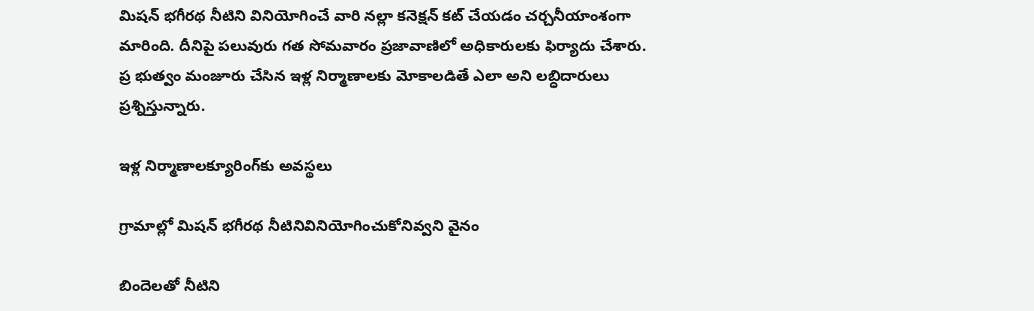మిషన్‌ భగీరథ నీటిని వినియోగించే వారి నల్లా కనెక్షన్‌ కట్‌ చేయడం చర్చనీయాంశంగా మారింది. దీనిపై పలువురు గత సోమవారం ప్రజావాణిలో అధికారులకు ఫిర్యాదు చేశారు. ప్ర భుత్వం మంజూరు చేసిన ఇళ్ల నిర్మాణాలకు మోకాలడితే ఎలా అని లబ్ధిదారులు ప్రశ్నిస్తున్నారు.

ఇళ్ల నిర్మాణాలక్యూరింగ్‌కు అవస్థలు

గ్రామాల్లో మిషన్‌ భగీరథ నీటినివినియోగించుకోనివ్వని వైనం

బిందెలతో నీటిని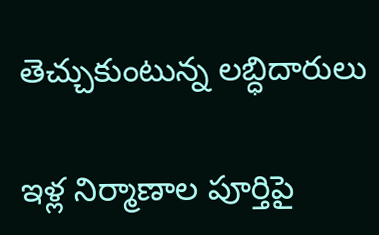తెచ్చుకుంటున్న లబ్ధిదారులు

ఇళ్ల నిర్మాణాల పూర్తిపై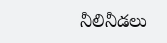నీలినీడలు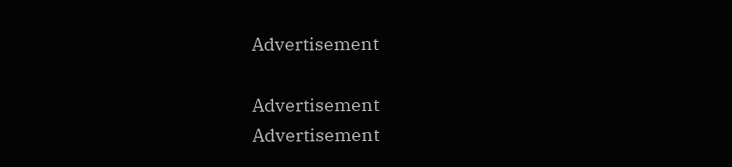Advertisement

Advertisement
Advertisement